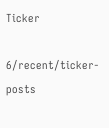Ticker

6/recent/ticker-posts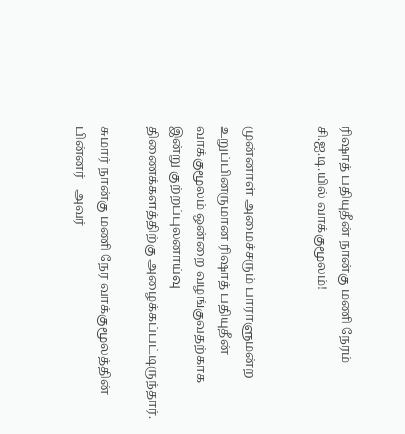ரிஷாத் பதியுதீன் நான்கு மணி நேரம் சி.ஐ.டி.யில் வாக்குமூலம்!


முன்னாள் அமைச்சரும் பாராளுமன்ற உறுப்பினருமான ரிஷாத் பதியுதீன் வாக்குமூலம் ஒன்றை வழங்குவதற்காக இன்று குற்றப்புலனாய்வு திணைக்களத்திற்கு அழைக்கப்பட்டிருந்தார்.

சுமார் நான்கு மணி நேர வாக்குமூலத்தின் பின்னர்   அவர்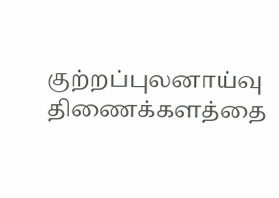குற்றப்புலனாய்வு திணைக்களத்தை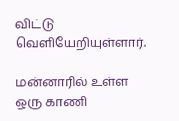விட்டு வெளியேறியுள்ளார்.

மன்னாரில் உள்ள  ஒரு காணி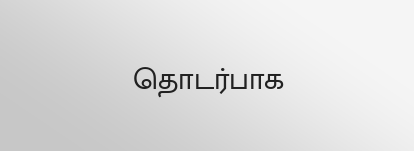தொடர்பாக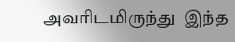அவரிடமிருந்து  இந்த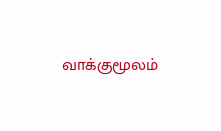வாக்குமூலம்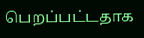பெறப்பட்டதாக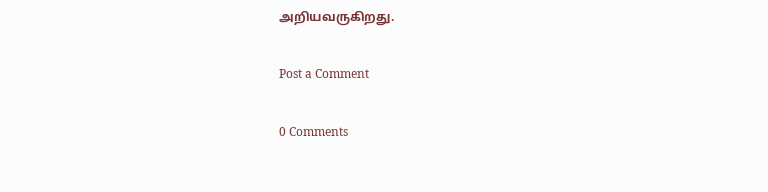அறியவருகிறது.

Post a Comment

0 Comments